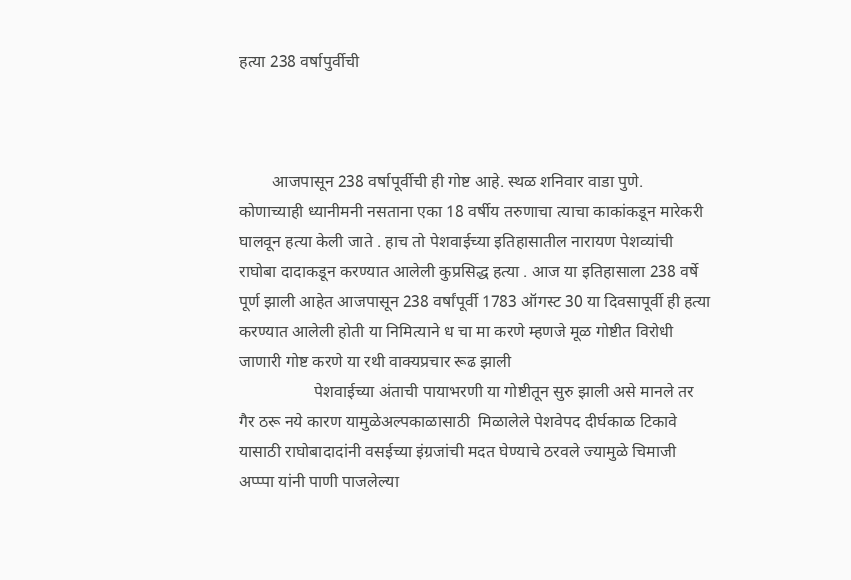हत्या 238 वर्षापुर्वीची



        आजपासून 238 वर्षापूर्वीची ही गोष्ट आहे. स्थळ शनिवार वाडा पुणे. कोणाच्याही ध्यानीमनी नसताना एका 18 वर्षीय तरुणाचा त्याचा काकांकडून मारेकरी घालवून हत्या केली जाते . हाच तो पेशवाईच्या इतिहासातील नारायण पेशव्यांची राघोबा दादाकडून करण्यात आलेली कुप्रसिद्ध हत्या . आज या इतिहासाला 238 वर्षे पूर्ण झाली आहेत आजपासून 238 वर्षांपूर्वी 1783 ऑगस्ट 30 या दिवसापूर्वी ही हत्या करण्यात आलेली होती या निमित्याने ध चा मा करणे म्हणजे मूळ गोष्टीत विरोधी जाणारी गोष्ट करणे या रथी वाक्यप्रचार रूढ झाली
                  पेशवाईच्या अंताची पायाभरणी या गोष्टीतून सुरु झाली असे मानले तर गैर ठरू नये कारण यामुळेअल्पकाळासाठी  मिळालेले पेशवेपद दीर्घकाळ टिकावे यासाठी राघोबादादांनी वसईच्या इंग्रजांची मदत घेण्याचे ठरवले ज्यामुळे चिमाजी अप्प्पा यांनी पाणी पाजलेल्या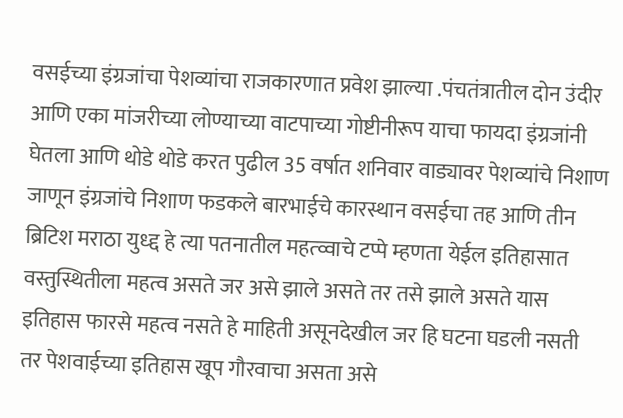वसईच्या इंग्रजांचा पेशव्यांचा राजकारणात प्रवेश झाल्या .पंचतंत्रातील दोन उंदीर आणि एका मांजरीच्या लोण्याच्या वाटपाच्या गोष्टीनीरूप याचा फायदा इंग्रजांनी घेतला आणि थोडे थोडे करत पुढील 35 वर्षात शनिवार वाड्यावर पेशव्यांचे निशाण जाणून इंग्रजांचे निशाण फडकले बारभाईचे कारस्थान वसईचा तह आणि तीन ब्रिटिश मराठा युध्द्द हे त्या पतनातील महत्व्वाचे टप्पे म्हणता येईल इतिहासात वस्तुस्थितीला महत्व असते जर असे झाले असते तर तसे झाले असते यास इतिहास फारसे महत्व नसते हे माहिती असूनदेखील जर हि घटना घडली नसती तर पेशवाईच्या इतिहास खूप गौरवाचा असता असे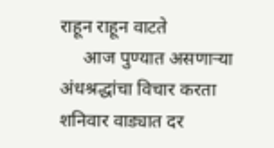राहून राहून वाटते
     आज पुण्यात असणाऱ्या अंधश्रद्धांचा विचार करता शनिवार वाड्यात दर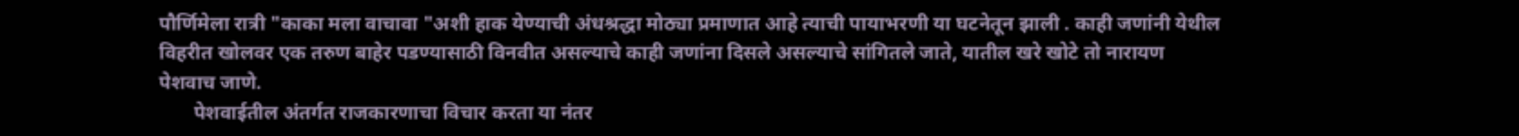पौर्णिमेला रात्री "काका मला वाचावा "अशी हाक येण्याची अंधश्रद्धा मोठ्या प्रमाणात आहे त्याची पायाभरणी या घटनेतून झाली . काही जणांनी येथील विहरीत खोलवर एक तरुण बाहेर पडण्यासाठी विनवीत असल्याचे काही जणांना दिसले असल्याचे सांगितले जाते, यातील खरे खोटे तो नारायण पेशवाच जाणे.
       पेशवाईतील अंतर्गत राजकारणाचा विचार करता या नंतर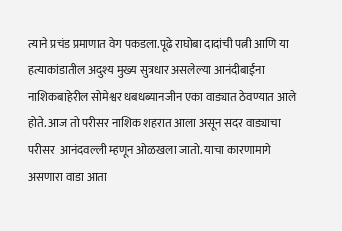त्याने प्रचंड प्रमाणात वेग पकडला.पूढे राघोबा दादांची पत्नी आणि या हत्याकांडातील अदुश्य मुख्य सुत्रधार असलेल्या आनंदीबाईंना नाशिकबाहेरील सोमेश्वर धबधब्यानजीन एका वाड्यात ठेवण्यात आले होते. आज तो परीसर नाशिक शहरात आला असून सदर वाड्याचा परीसर  आनंदवल्ली म्हणून ओळखला जातो. याचा कारणामागे असणारा वाडा आता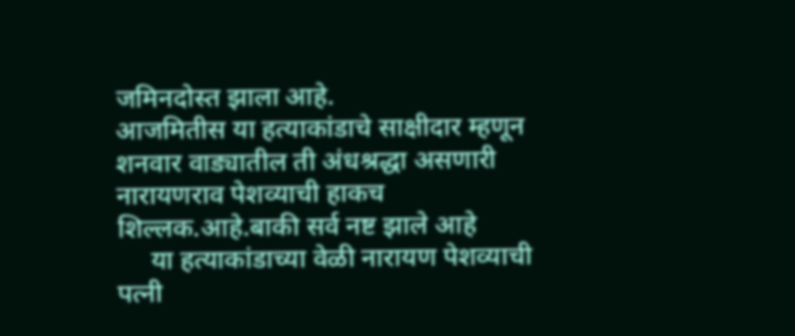जमिनदोस्त झाला आहे.
आजमितीस या हत्याकांडाचे साक्षीदार म्हणून शनवार वाड्यातील ती अंधश्रद्धा असणारी नारायणराव पेशव्याची हाकच शिल्लक.आहे.बाकी सर्व नष्ट झाले आहे
     या हत्याकांडाच्या वेळी नारायण पेशव्याची पत्नी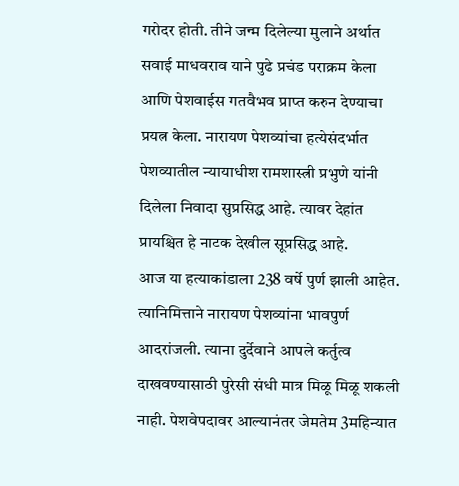गरोदर होती. तीने जन्म दिलेल्या मुलाने अर्थात सवाई माधवराव याने पुढे प्रचंड पराक्रम केला आणि पेशवाईस गतवैभव प्राप्त करुन देण्याचा प्रयत्न केला. नारायण पेशव्यांचा हत्येसंदर्भात पेशव्यातील न्यायाधीश रामशास्त्री प्रभुणे यांनी दिलेला निवादा सुप्रसिद्ध आहे. त्यावर देहांत प्रायश्चित हे नाटक देखील सूप्रसिद्ध आहे.
आज या हत्याकांडाला 238 वर्षे पुर्ण झाली आहेत. त्यानिमित्ताने नारायण पेशव्यांना भावपुर्ण आदरांजली. त्याना दुर्देवाने आपले कर्तुत्व दाखवण्यासाठी पुरेसी संधी मात्र मिळू मिळू शकली नाही. पेशवेपदावर आल्यानंतर जेमतेम 3महिन्यात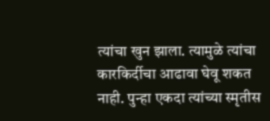त्यांचा खुन झाला. त्यामुळे त्यांचा कारकिर्दीचा आढावा घेवू शकत नाही. पुन्हा एकदा त्यांच्या स्मृतीस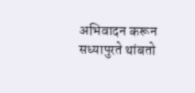अभिवादन करून सध्यापुरते थांबतो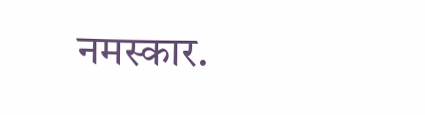नमस्कार.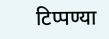टिप्पण्या